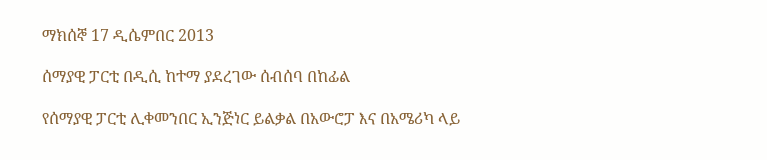ማክሰኞ 17 ዲሴምበር 2013

ሰማያዊ ፓርቲ በዲሲ ከተማ ያደረገው ሰብሰባ በከፊል

የሰማያዊ ፓርቲ ሊቀመንበር ኢንጅነር ይልቃል በአውሮፓ እና በአሜሪካ ላይ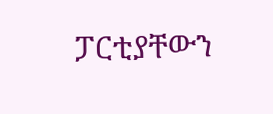ፓርቲያቸውን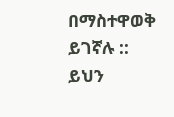በማስተዋወቅ ይገኛሉ :: ይህን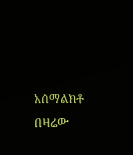አሰማልክቶ በዛሬው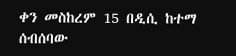ቀን መስከረም 15 በዲሲ ከተማ ሰብሰባው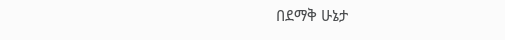በደማቅ ሁኔታ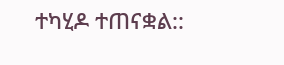ተካሂዶ ተጠናቋል::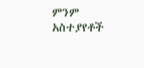ምንም አስተያየቶች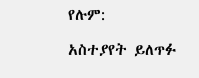የሉም:

አስተያየት ይለጥፉ